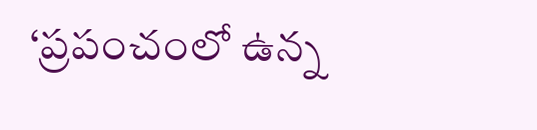‘ప్రపంచంలో ఉన్న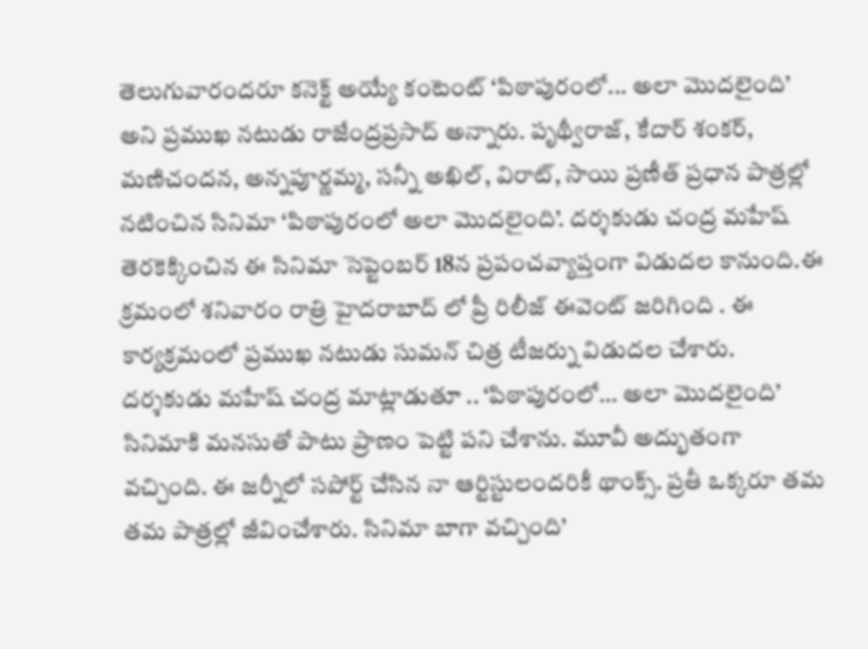తెలుగువారందరూ కనెక్ట్ అయ్యే కంటెంట్ ‘పిఠాపురంలో... అలా మొదలైంది’ అని ప్రముఖ నటుడు రాజేంద్రప్రసాద్ అన్నారు. పృథ్వీరాజ్, కేదార్ శంకర్, మణిచందన, అన్నపూర్ణమ్మ, సన్నీ అఖిల్, విరాట్, సాయి ప్రణీత్ ప్రధాన పాత్రల్లో నటించిన సినిమా ‘పిఠాపురంలో అలా మొదలైంది’. దర్శకుడు చంద్ర మహేష్ తెరకెక్కించిన ఈ సినిమా సెప్టెంబర్ 18న ప్రపంచవ్యాప్తంగా విడుదల కానుంది.ఈ క్రమంలో శనివారం రాత్రి హైదరాబాద్ లో ప్రీ రిలీజ్ ఈవెంట్ జరిగింది . ఈ కార్యక్రమంలో ప్రముఖ నటుడు సుమన్ చిత్ర టీజర్ను విడుదల చేశారు.
దర్శకుడు మహేష్ చంద్ర మాట్లాడుతూ .. ‘పిఠాపురంలో… అలా మొదలైంది’ సినిమాకి మనసుతో పాటు ప్రాణం పెట్టి పని చేశాను. మూవీ అద్భుతంగా వచ్చింది. ఈ జర్నీలో సపోర్ట్ చేసిన నా ఆర్టిస్టులందరికీ థాంక్స్. ప్రతీ ఒక్కరూ తమ తమ పాత్రల్లో జీవించేశారు. సినిమా బాగా వచ్చింది’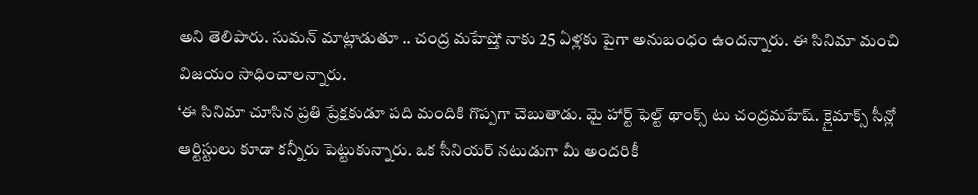అని తెలిపారు. సుమన్ మాట్లాడుతూ .. చంద్ర మహేష్తో నాకు 25 ఏళ్లకు పైగా అనుబంధం ఉందన్నారు. ఈ సినిమా మంచి విజయం సాధించాలన్నారు.
‘ఈ సినిమా చూసిన ప్రతి ప్రేక్షకుడూ పది మందికి గొప్పగా చెబుతాడు. మై హార్ట్ ఫెల్ట్ థాంక్స్ టు చంద్రమహేష్. క్లైమాక్స్ సీన్లో ఆర్టిస్టులు కూడా కన్నీరు పెట్టుకున్నారు. ఒక సీనియర్ నటుడుగా మీ అందరికీ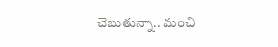చెబుతున్నా.. మంచి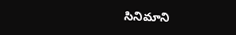సినిమాని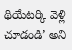థియేటర్కి వెళ్లి చూడండి’ అని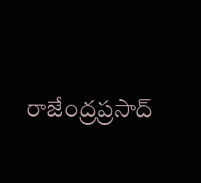రాజేంద్రప్రసాద్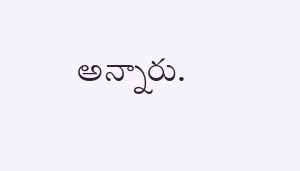అన్నారు.